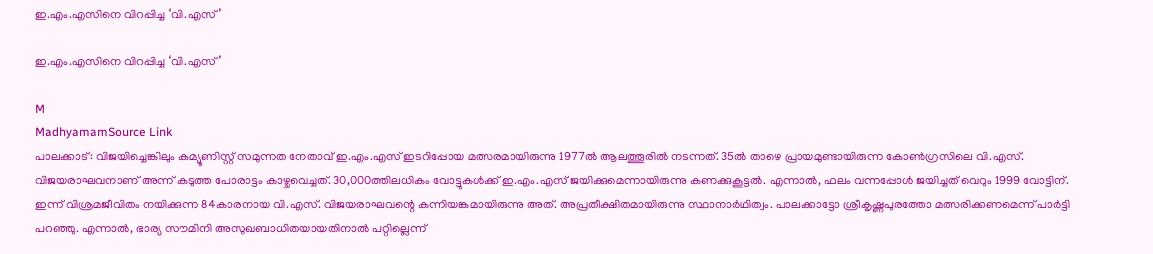ഇ.എം.എസിനെ വിറപ്പിച്ച ‘വി.എസ്’

ഇ.എം.എസിനെ വിറപ്പിച്ച ‘വി.എസ്’

M
MadhyamamSource Link
പാലക്കാട്: വിജയിച്ചെങ്കിലും കമ്യൂണിസ്റ്റ് സമുന്നത നേതാവ് ഇ.എം.എസ് ഇടറിപ്പോയ മത്സരമായിരുന്നു 1977ൽ ആലത്തൂരിൽ നടന്നത്. 35ൽ താഴെ പ്രായമുണ്ടായിരുന്ന കോൺഗ്രസിലെ വി.എസ്. വിജയരാഘവനാണ് അന്ന് കടുത്ത പോരാട്ടം കാഴ്ചവെച്ചത്. 30,000ത്തിലധികം വോട്ടുകൾക്ക് ഇ.എം.എസ് ജയിക്കുമെന്നായിരുന്നു കണക്കുകൂട്ടൽ. എന്നാൽ, ഫലം വന്നപ്പോൾ ജയിച്ചത് വെറും 1999 വോട്ടിന്. ഇന്ന് വിശ്രമജീവിതം നയിക്കുന്ന 84കാരനായ വി.എസ്. വിജയരാഘവന്റെ കന്നിയങ്കമായിരുന്നു അത്. അപ്രതീക്ഷിതമായിരുന്നു സ്ഥാനാർഥിത്വം. പാലക്കാട്ടോ ശ്രീകൃഷ്ണപുരത്തോ മത്സരിക്കണമെന്ന് പാർട്ടി പറഞ്ഞു. എന്നാൽ, ഭാര്യ സൗമിനി അസുഖബാധിതയായതിനാൽ പറ്റില്ലെന്ന്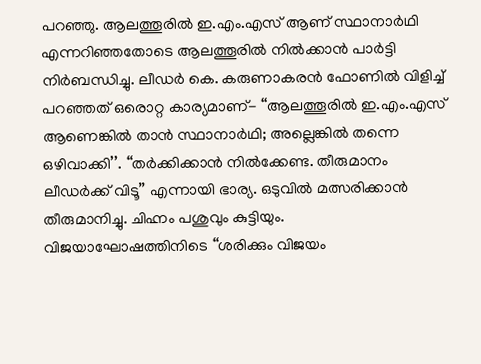പറഞ്ഞു. ആലത്തൂരിൽ ഇ.എം.എസ് ആണ് സ്ഥാനാർഥി എന്നറിഞ്ഞതോടെ ആലത്തൂരിൽ നിൽക്കാൻ പാർട്ടി നിർബന്ധിച്ചു. ലീഡർ കെ. കരുണാകരൻ ഫോണിൽ വിളിച്ച് പറഞ്ഞത് ഒരൊറ്റ കാര്യമാണ്- ‘‘ആലത്തൂരിൽ ഇ.എം.എസ് ആണെങ്കിൽ താൻ സ്ഥാനാർഥി; അല്ലെങ്കിൽ തന്നെ ഒഴിവാക്കി’’. ‘‘തർക്കിക്കാൻ നിൽക്കേണ്ട. തീരുമാനം ലീഡർക്ക് വിടൂ’’ എന്നായി ഭാര്യ. ഒടുവിൽ മത്സരിക്കാൻ തീരുമാനിച്ചു. ചിഹ്നം പശുവും കുട്ടിയും. വിജയാഘോഷത്തിനിടെ ‘‘ശരിക്കും വിജയം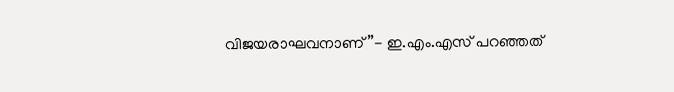വിജയരാഘവനാണ്’’- ഇ.എം.എസ് പറഞ്ഞത്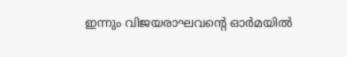ഇന്നും വിജയരാഘവന്റെ ഓർമയിൽ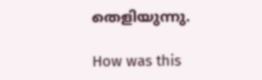തെളിയുന്നു.

How was this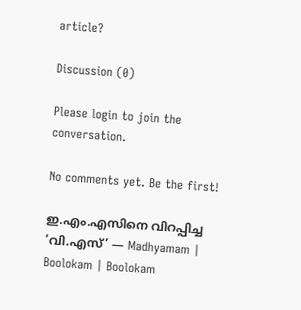article?

Discussion (0)

Please login to join the conversation.

No comments yet. Be the first!

ഇ.എം.എസിനെ വിറപ്പിച്ച ‘വി.എസ്’ — Madhyamam | Boolokam | Boolokam